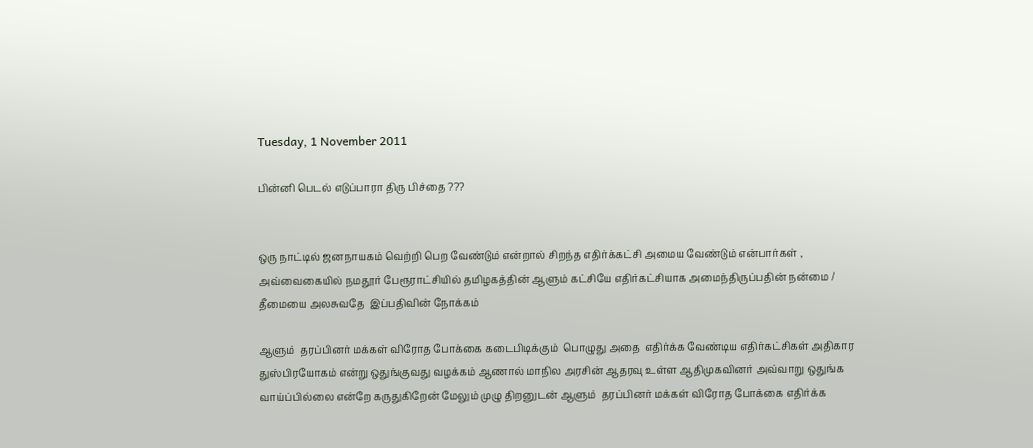Tuesday, 1 November 2011

பின்னி பெடல் எடுப்பாரா திரு பிச்தை ???


ஒரு நாட்டில் ஜனநாயகம் வெற்றி பெற வேண்டும் என்றால் சிறந்த எதிர்க்கட்சி அமைய வேண்டும் என்பார்கள் , அவ்வைகையில் நமதூர் பேரூராட்சியில் தமிழகத்தின் ஆளும் கட்சியே எதிர்கட்சியாக அமைந்திருப்பதின் நன்மை / தீமையை அலசுவதே  இப்பதிவின் நோக்கம்

ஆளும்  தரப்பினர் மக்கள் விரோத போக்கை கடைபிடிக்கும்  பொழுது அதை  எதிர்க்க வேண்டிய எதிர்கட்சிகள் அதிகார துஸ்பிரயோகம் என்று ஒதுங்குவது வழக்கம் ஆணால் மாநில அரசின் ஆதரவு உள்ள ஆதிமுகவினர் அவ்வாறு ஒதுங்க வாய்ப்பில்லை என்றே கருதுகிறேன் மேலும் முழு திறனுடன் ஆளும்  தரப்பினர் மக்கள் விரோத போக்கை எதிர்க்க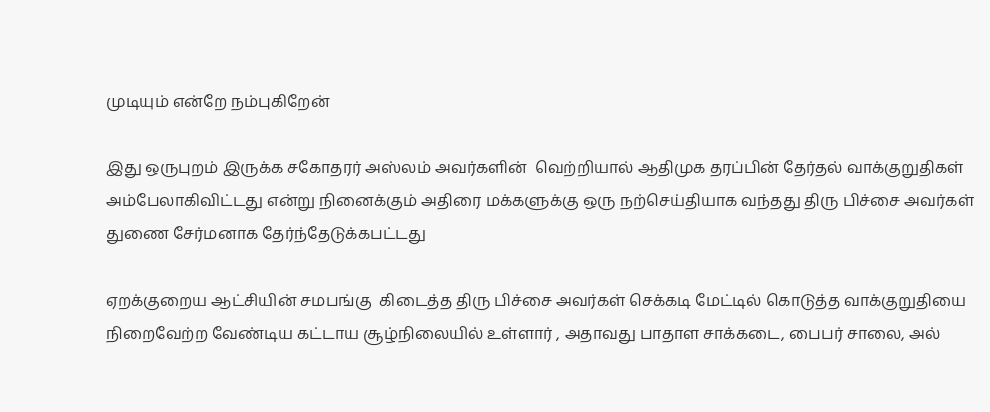முடியும் என்றே நம்புகிறேன்

இது ஒருபுறம் இருக்க சகோதரர் அஸ்லம் அவர்களின்  வெற்றியால் ஆதிமுக தரப்பின் தேர்தல் வாக்குறுதிகள் அம்பேலாகிவிட்டது என்று நினைக்கும் அதிரை மக்களுக்கு ஒரு நற்செய்தியாக வந்தது திரு பிச்சை அவர்கள்  துணை சேர்மனாக தேர்ந்தேடுக்கபட்டது

ஏறக்குறைய ஆட்சியின் சமபங்கு  கிடைத்த திரு பிச்சை அவர்கள் செக்கடி மேட்டில் கொடுத்த வாக்குறுதியை நிறைவேற்ற வேண்டிய கட்டாய சூழ்நிலையில் உள்ளார் , அதாவது பாதாள சாக்கடை, பைபர் சாலை, அல்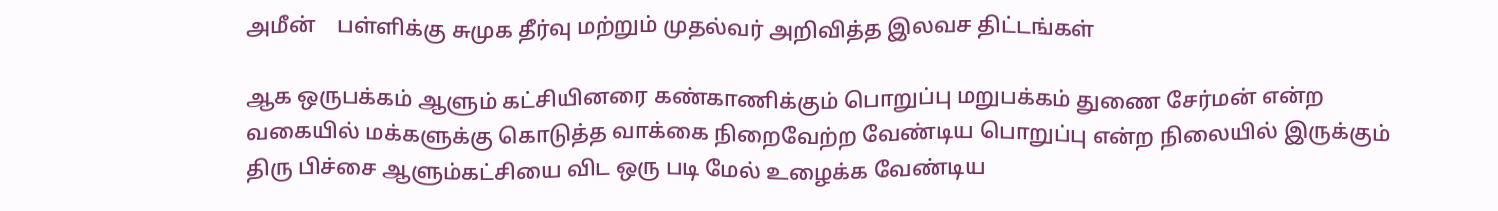அமீன்    பள்ளிக்கு சுமுக தீர்வு மற்றும் முதல்வர் அறிவித்த இலவச திட்டங்கள்

ஆக ஒருபக்கம் ஆளும் கட்சியினரை கண்காணிக்கும் பொறுப்பு மறுபக்கம் துணை சேர்மன் என்ற வகையில் மக்களுக்கு கொடுத்த வாக்கை நிறைவேற்ற வேண்டிய பொறுப்பு என்ற நிலையில் இருக்கும் திரு பிச்சை ஆளும்கட்சியை விட ஒரு படி மேல் உழைக்க வேண்டிய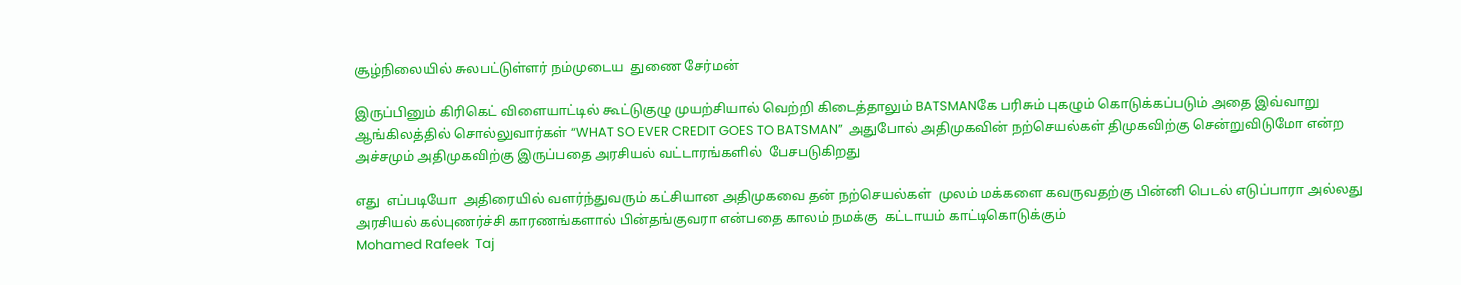சூழ்நிலையில் சுலபட்டுள்ளர் நம்முடைய  துணை சேர்மன்

இருப்பினும் கிரிகெட் விளையாட்டில் கூட்டுகுழு முயற்சியால் வெற்றி கிடைத்தாலும் BATSMANகே பரிசும் புகழும் கொடுக்கப்படும் அதை இவ்வாறு ஆங்கிலத்தில் சொல்லுவார்கள் “WHAT SO EVER CREDIT GOES TO BATSMAN”  அதுபோல் அதிமுகவின் நற்செயல்கள் திமுகவிற்கு சென்றுவிடுமோ என்ற அச்சமும் அதிமுகவிற்கு இருப்பதை அரசியல் வட்டாரங்களில்  பேசபடுகிறது

எது  எப்படியோ  அதிரையில் வளர்ந்துவரும் கட்சியான அதிமுகவை தன் நற்செயல்கள்  முலம் மக்களை கவருவதற்கு பின்னி பெடல் எடுப்பாரா அல்லது அரசியல் கல்புணர்ச்சி காரணங்களால் பின்தங்குவரா என்பதை காலம் நமக்கு  கட்டாயம் காட்டிகொடுக்கும்
Mohamed Rafeek  Taj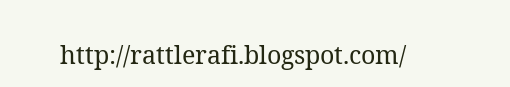http://rattlerafi.blogspot.com/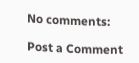No comments:

Post a Comment